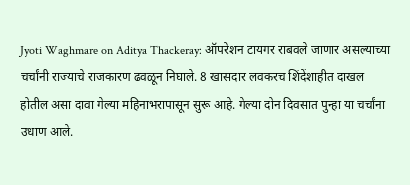Jyoti Waghmare on Aditya Thackeray: ऑपरेशन टायगर राबवले जाणार असल्याच्या चर्चांनी राज्याचे राजकारण ढवळून निघाले. 8 खासदार लवकरच शिंदेंशाहीत दाखल होतील असा दावा गेल्या महिनाभरापासून सुरू आहे. गेल्या दोन दिवसात पुन्हा या चर्चांना उधाण आले.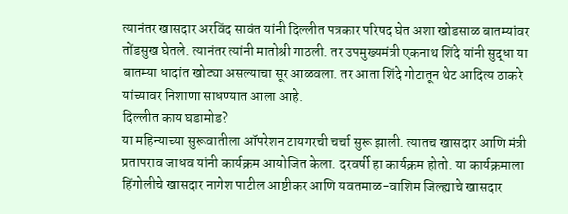त्यानंतर खासदार अरविंद सावंत यांनी दिल्लीत पत्रकार परिषद घेत अशा खोडसाळ बातम्यांवर तोंडसुख घेतले. त्यानंतर त्यांनी मातोश्री गाठली. तर उपमुख्यमंत्री एकनाथ शिंदे यांनी सुद्धा या बातम्या धादांत खोट्या असल्याचा सूर आळवला. तर आता शिंदे गोटातून थेट आदित्य ठाकरे यांच्यावर निशाणा साधण्यात आला आहे.
दिल्लीत काय घडामोड?
या महिन्याच्या सुरूवातीला ऑपरेशन टायगरची चर्चा सुरू झाली. त्यातच खासदार आणि मंत्री प्रतापराव जाधव यांनी कार्यक्रम आयोजित केला. दरवर्षी हा कार्यक्रम होतो. या कार्यक्रमाला हिंगोलीचे खासदार नागेश पाटील आष्टीकर आणि यवतमाळ-वाशिम जिल्ह्याचे खासदार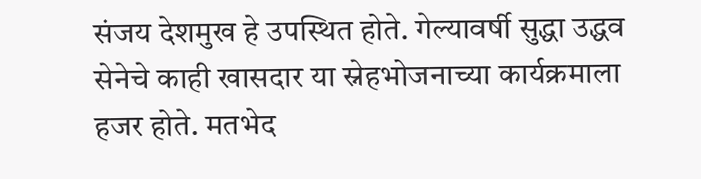संजय देशमुख हे उपस्थित होते. गेल्यावर्षी सुद्धा उद्धव सेनेचे काही खासदार या स्नेहभोजनाच्या कार्यक्रमाला हजर होते. मतभेद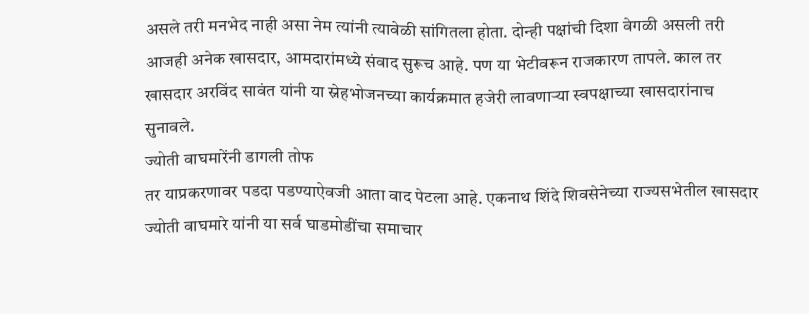असले तरी मनभेद नाही असा नेम त्यांनी त्यावेळी सांगितला होता. दोन्ही पक्षांची दिशा वेगळी असली तरी आजही अनेक खासदार, आमदारांमध्ये संवाद सुरूच आहे. पण या भेटीवरून राजकारण तापले. काल तर खासदार अरविंद सावंत यांनी या स्नेहभोजनच्या कार्यक्रमात हजेरी लावणाऱ्या स्वपक्षाच्या खासदारांनाच सुनावले.
ज्योती वाघमारेंनी डागली तोफ
तर याप्रकरणावर पडदा पडण्याऐवजी आता वाद पेटला आहे. एकनाथ शिंदे शिवसेनेच्या राज्यसभेतील खासदार ज्योती वाघमारे यांनी या सर्व घाडमोडींचा समाचार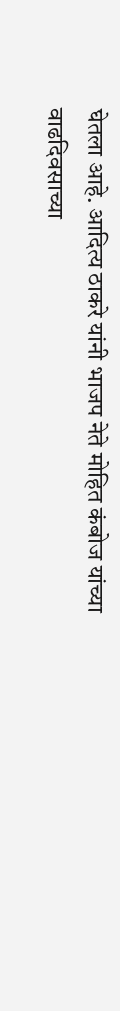घेतला आहे. आदित्य ठाकरे यांनी भाजप नेते मोहित कंबोज यांच्या वाढदिवसाच्या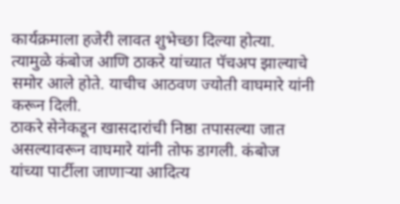कार्यक्रमाला हजेरी लावत शुभेच्छा दिल्या होत्या. त्यामुळे कंबोज आणि ठाकरे यांच्यात पॅचअप झाल्याचे समोर आले होते. याचीच आठवण ज्योती वाघमारे यांनी करून दिली.
ठाकरे सेनेकडून खासदारांची निष्ठा तपासल्या जात असल्यावरून वाघमारे यांनी तोफ डागली. कंबोज यांच्या पार्टीला जाणाऱ्या आदित्य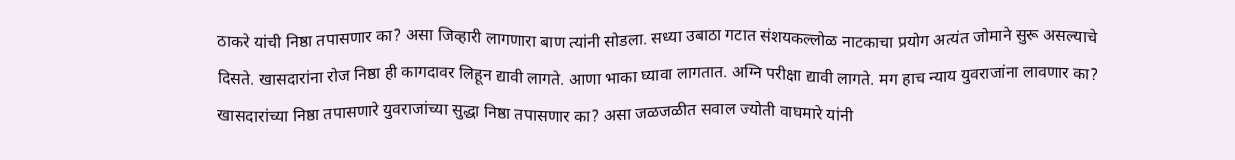ठाकरे यांची निष्ठा तपासणार का? असा जिव्हारी लागणारा बाण त्यांनी सोडला. सध्या उबाठा गटात संशयकल्लोळ नाटकाचा प्रयोग अत्यंत जोमाने सुरू असल्याचे दिसते. खासदारांना रोज निष्ठा ही कागदावर लिहून द्यावी लागते. आणा भाका घ्यावा लागतात. अग्नि परीक्षा द्यावी लागते. मग हाच न्याय युवराजांना लावणार का? खासदारांच्या निष्ठा तपासणारे युवराजांच्या सुद्धा निष्ठा तपासणार का? असा जळजळीत सवाल ज्योती वाघमारे यांनी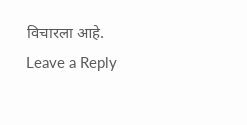विचारला आहे.
Leave a Reply